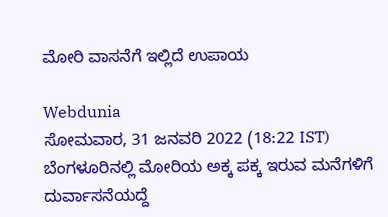ಮೋರಿ ವಾಸನೆಗೆ ಇಲ್ಲಿದೆ ಉಪಾಯ

Webdunia
ಸೋಮವಾರ, 31 ಜನವರಿ 2022 (18:22 IST)
ಬೆಂಗಳೂರಿನಲ್ಲಿ ಮೋರಿಯ ಅಕ್ಕ ಪಕ್ಕ ಇರುವ ಮನೆಗಳಿಗೆ ದುರ್ವಾಸನೆಯದ್ದೆ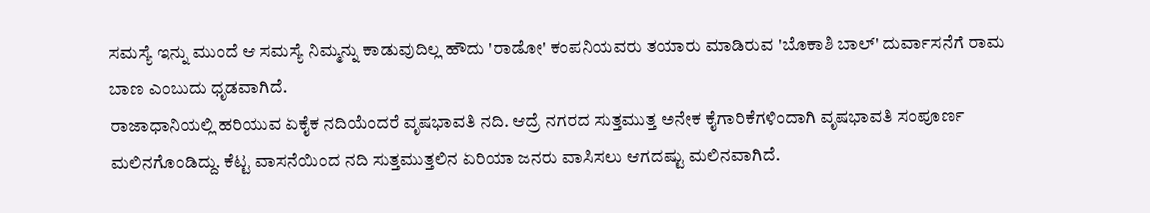ಸಮಸ್ಯೆ ಇನ್ನು ಮುಂದೆ ಆ ಸಮಸ್ಯೆ ನಿಮ್ಮನ್ನು ಕಾಡುವುದಿಲ್ಲ ಹೌದು 'ರಾಡೋ' ಕಂಪನಿಯವರು ತಯಾರು ಮಾಡಿರುವ 'ಬೊಕಾಶಿ ಬಾಲ್' ದುರ್ವಾಸನೆಗೆ ರಾಮ ಬಾಣ ಎಂಬುದು ಧೃಡವಾಗಿದೆ.
ರಾಜಾಧಾನಿಯಲ್ಲಿ ಹರಿಯುವ ಏಕೈಕ ನದಿಯೆಂದರೆ ವೃಷಭಾವತಿ ನದಿ. ಆದ್ರೆ ನಗರದ ಸುತ್ತಮುತ್ತ ಅನೇಕ ಕೈಗಾರಿಕೆಗಳಿಂದಾಗಿ ವೃಷಭಾವತಿ ಸಂಪೂರ್ಣ ಮಲಿನಗೊಂಡಿದ್ದು. ಕೆಟ್ಟ ವಾಸನೆಯಿಂದ ನದಿ ಸುತ್ತಮುತ್ತಲಿನ ಏರಿಯಾ ಜನರು ವಾಸಿಸಲು ಆಗದಷ್ಟು ಮಲಿನವಾಗಿದೆ.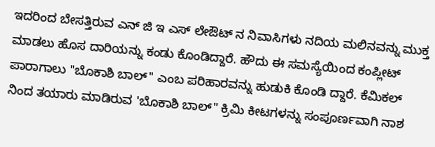ಇದರಿಂದ ಬೇಸತ್ತಿರುವ ಎನ್ ಜಿ ಇ ಎಸ್ ಲೇಔಟ್ ನ ನಿವಾಸಿಗಳು ನದಿಯ ಮಲಿನವನ್ನು ಮುಕ್ತ ಮಾಡಲು ಹೊಸ ದಾರಿಯನ್ನು ಕಂಡು ಕೊಂಡಿದ್ದಾರೆ. ಹೌದು ಈ ಸಮಸ್ಯೆಯಿಂದ ಕಂಪ್ಲೀಟ್ ಪಾರಾಗಾಲು ''ಬೊಕಾಶಿ ಬಾಲ್'' ಎಂಬ ಪರಿಹಾರವನ್ನು ಹುಡುಕಿ ಕೊಂಡಿ ದ್ದಾರೆ. ಕೆಮಿಕಲ್ ನಿಂದ ತಯಾರು ಮಾಡಿರುವ 'ಬೊಕಾಶಿ ಬಾಲ್" ಕ್ರಿಮಿ ಕೀಟಗಳನ್ನು ಸಂಪೂರ್ಣವಾಗಿ ನಾಶ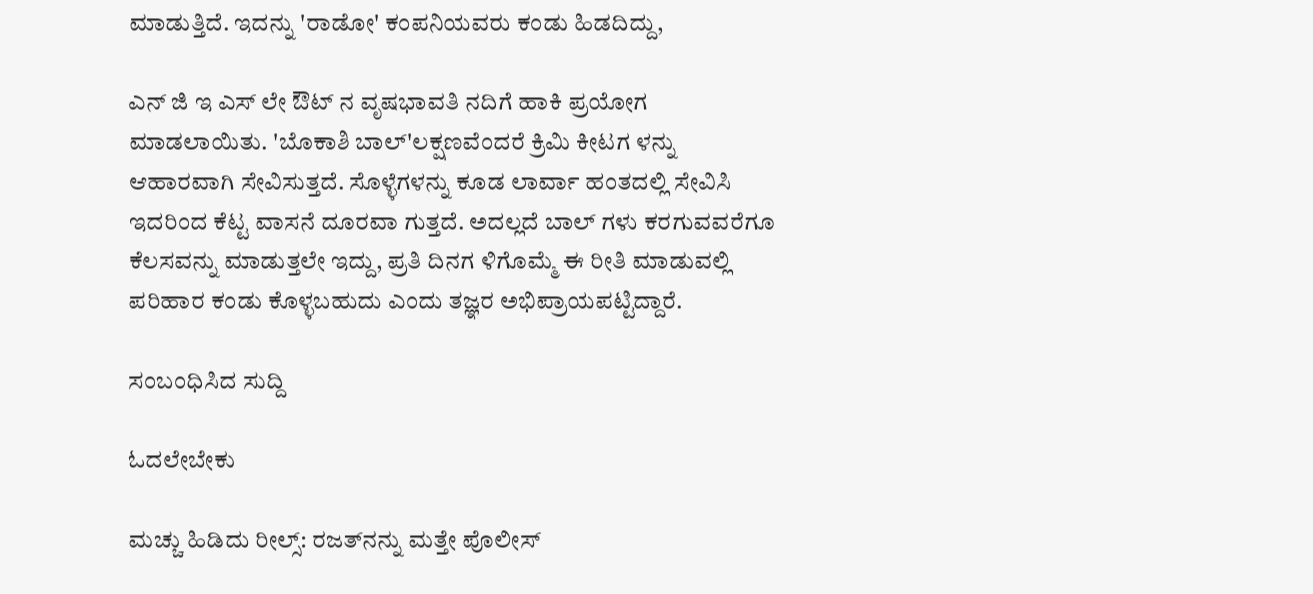ಮಾಡುತ್ತಿದೆ. ಇದನ್ನು 'ರಾಡೋ' ಕಂಪನಿಯವರು ಕಂಡು ಹಿಡದಿದ್ದು,

ಎನ್ ಜಿ ಇ ಎಸ್ ಲೇ ಔಟ್ ನ ವೃಷಭಾವತಿ ನದಿಗೆ ಹಾಕಿ ಪ್ರಯೋಗ ಮಾಡಲಾಯಿತು. 'ಬೊಕಾಶಿ ಬಾಲ್'ಲಕ್ಷಣವೆಂದರೆ ಕ್ರಿಮಿ ಕೀಟಗ ಳನ್ನು ಆಹಾರವಾಗಿ ಸೇವಿಸುತ್ತದೆ. ಸೊಳ್ಳೆಗಳನ್ನು ಕೂಡ ಲಾರ್ವಾ ಹಂತದಲ್ಲಿ ಸೇವಿಸಿ ಇದರಿಂದ ಕೆಟ್ಟ ವಾಸನೆ ದೂರವಾ ಗುತ್ತದೆ. ಅದಲ್ಲದೆ ಬಾಲ್ ಗಳು ಕರಗುವವರೆಗೂ ಕೆಲಸವನ್ನು ಮಾಡುತ್ತಲೇ ಇದ್ದು, ಪ್ರತಿ ದಿನಗ ಳಿಗೊಮ್ಮೆ ಈ ರೀತಿ ಮಾಡುವಲ್ಲಿ ಪರಿಹಾರ ಕಂಡು ಕೊಳ್ಳಬಹುದು ಎಂದು ತಜ್ಞರ ಅಭಿಪ್ರಾಯಪಟ್ಟಿದ್ದಾರೆ.

ಸಂಬಂಧಿಸಿದ ಸುದ್ದಿ

ಓದಲೇಬೇಕು

ಮಚ್ಚು ಹಿಡಿದು ರೀಲ್ಸ್‌: ರಜತ್‌ನನ್ನು ಮತ್ತೇ ಪೊಲೀಸ್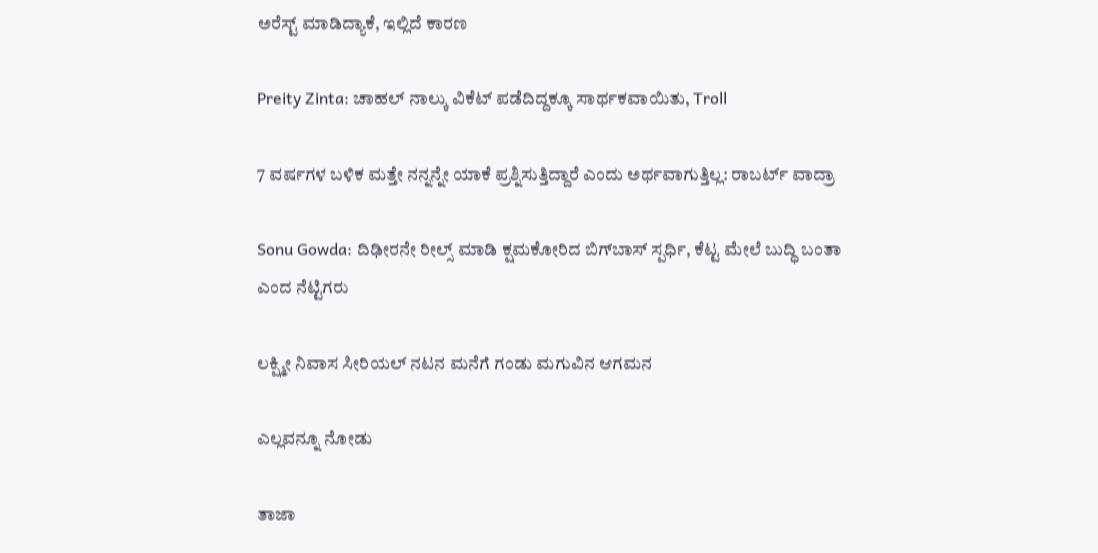ಅರೆಸ್ಟ್ ಮಾಡಿದ್ಯಾಕೆ, ಇಲ್ಲಿದೆ ಕಾರಣ

Preity Zinta: ಚಾಹಲ್ ನಾಲ್ಕು ವಿಕೆಟ್ ಪಡೆದಿದ್ದಕ್ಕೂ ಸಾರ್ಥಕವಾಯಿತು, Troll

7 ವರ್ಷಗಳ ಬಳಿಕ ಮತ್ತೇ ನನ್ನನ್ನೇ ಯಾಕೆ ಪ್ರಶ್ನಿಸುತ್ತಿದ್ದಾರೆ ಎಂದು ಅರ್ಥವಾಗುತ್ತಿಲ್ಲ: ರಾಬರ್ಟ್‌ ವಾದ್ರಾ

Sonu Gowda: ದಿಢೀರನೇ ರೀಲ್ಸ್ ಮಾಡಿ ಕ್ಷಮಕೋರಿದ ಬಿಗ್‌ಬಾಸ್‌ ಸ್ಪರ್ಧಿ, ಕೆಟ್ಟ ಮೇಲೆ ಬುದ್ಧಿ ಬಂತಾ ಎಂದ ನೆಟ್ಟಿಗರು

ಲಕ್ಷ್ಮೀ ನಿವಾಸ ಸೀರಿಯಲ್ ನಟನ ಮನೆಗೆ ಗಂಡು ಮಗುವಿನ ಆಗಮನ

ಎಲ್ಲವನ್ನೂ ನೋಡು

ತಾಜಾ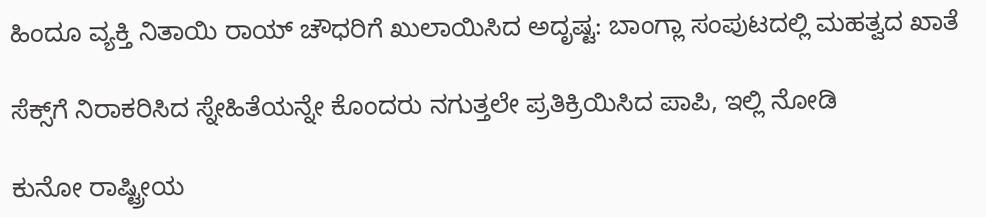ಹಿಂದೂ ವ್ಯಕ್ತಿ ನಿತಾಯಿ ರಾಯ್ ಚೌಧರಿಗೆ ಖುಲಾಯಿಸಿದ ಅದೃಷ್ಟ: ಬಾಂಗ್ಲಾ ಸಂಪುಟದಲ್ಲಿ ಮಹತ್ವದ ಖಾತೆ

ಸೆಕ್ಸ್‌ಗೆ ನಿರಾಕರಿಸಿದ ಸ್ನೇಹಿತೆಯನ್ನೇ ಕೊಂದರು ನಗುತ್ತಲೇ ಪ್ರತಿಕ್ರಿಯಿಸಿದ ಪಾಪಿ, ಇಲ್ಲಿ ನೋಡಿ

ಕುನೋ ರಾಷ್ಟ್ರೀಯ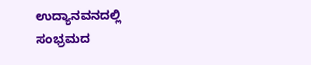ಉದ್ಯಾನವನದಲ್ಲಿ ಸಂಭ್ರಮದ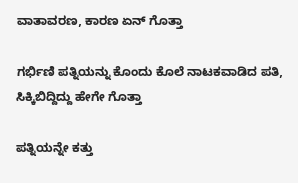ವಾತಾವರಣ, ಕಾರಣ ಏನ್ ಗೊತ್ತಾ

ಗರ್ಭಿಣಿ ಪತ್ನಿಯನ್ನು ಕೊಂದು ಕೊಲೆ ನಾಟಕವಾಡಿದ ಪತಿ, ಸಿಕ್ಕಿಬಿದ್ದಿದ್ದು ಹೇಗೇ ಗೊತ್ತಾ

ಪತ್ನಿಯನ್ನೇ ಕತ್ತು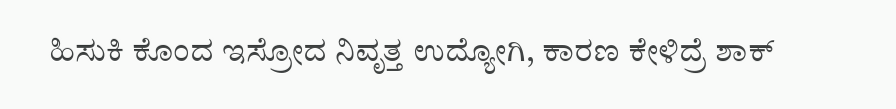ಹಿಸುಕಿ ಕೊಂದ ಇಸ್ರೋದ ನಿವೃತ್ತ ಉದ್ಯೋಗಿ, ಕಾರಣ ಕೇಳಿದ್ರೆ ಶಾಕ್‌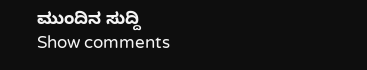ಮುಂದಿನ ಸುದ್ದಿ
Show comments